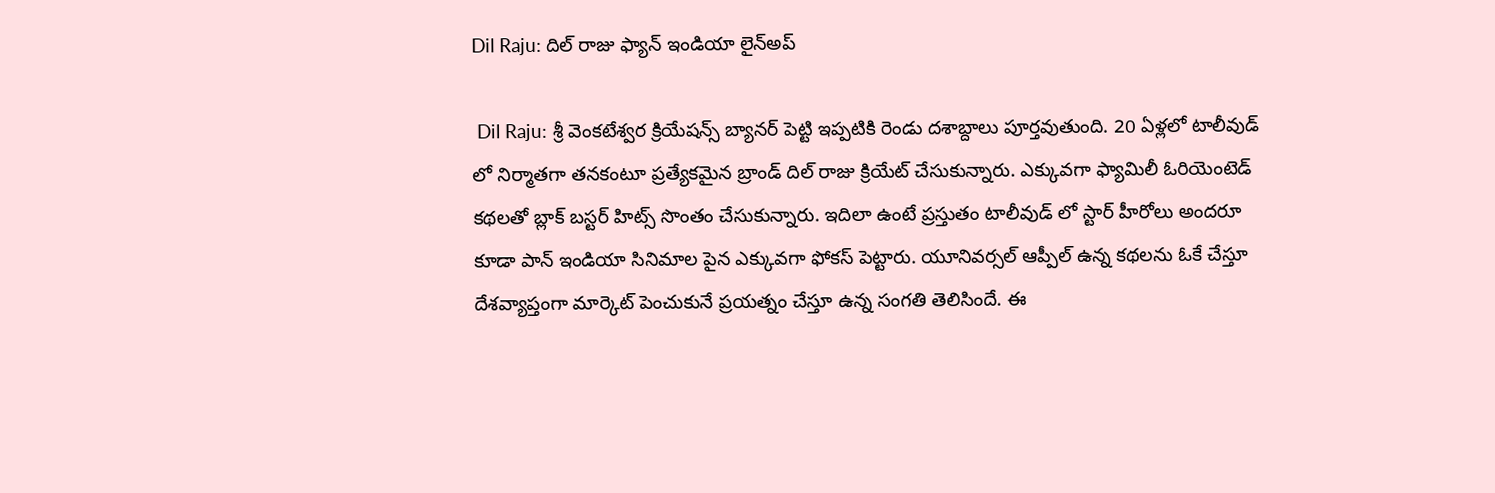Dil Raju: దిల్ రాజు ఫ్యాన్ ఇండియా లైన్అప్

 Dil Raju: శ్రీ వెంకటేశ్వర క్రియేషన్స్ బ్యానర్ పెట్టి ఇప్పటికి రెండు దశాబ్దాలు పూర్తవుతుంది. 20 ఏళ్లలో టాలీవుడ్ లో నిర్మాతగా తనకంటూ ప్రత్యేకమైన బ్రాండ్ దిల్ రాజు క్రియేట్ చేసుకున్నారు. ఎక్కువగా ఫ్యామిలీ ఓరియెంటెడ్ కథలతో బ్లాక్ బస్టర్ హిట్స్ సొంతం చేసుకున్నారు. ఇదిలా ఉంటే ప్రస్తుతం టాలీవుడ్ లో స్టార్ హీరోలు అందరూ కూడా పాన్ ఇండియా సినిమాల పైన ఎక్కువగా ఫోకస్ పెట్టారు. యూనివర్సల్ ఆప్పీల్ ఉన్న కథలను ఓకే చేస్తూ దేశవ్యాప్తంగా మార్కెట్ పెంచుకునే ప్రయత్నం చేస్తూ ఉన్న సంగతి తెలిసిందే. ఈ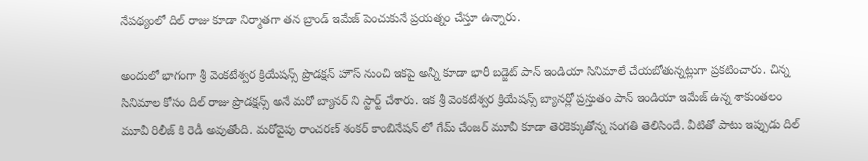నేపథ్యంలో దిల్ రాజు కూడా నిర్మాతగా తన బ్రాండ్ ఇమేజ్ పెంచుకునే ప్రయత్నం చేస్తూ ఉన్నారు.

అందులో భాగంగా శ్రీ వెంకటేశ్వర క్రియేషన్స్ ప్రొడక్షన్ హౌస్ నుంచి ఇకపై అన్నీ కూడా భారీ బడ్జెట్ పాన్ ఇండియా సినిమాలే చేయబోతున్నట్లుగా ప్రకటించారు. చిన్న సినిమాల కోసం దిల్ రాజు ప్రొడక్షన్స్ అనే మరో బ్యానర్ ని స్టార్ట్ చేశారు. ఇక శ్రీ వెంకటేశ్వర క్రియేషన్స్ బ్యానర్లో ప్రస్తుతం పాన్ ఇండియా ఇమేజ్ ఉన్న శాకుంతలం మూవీ రిలీజ్ కి రెడీ అవుతోంది. మరోవైపు రాంచరణ్ శంకర్ కాంబినేషన్ లో గేమ్ చేంజర్ మూవీ కూడా తెరకెక్కుతోన్న సంగతి తెలిసిందే. వీటితో పాటు ఇప్పుడు దిల్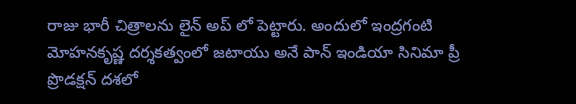రాజు భారీ చిత్రాలను లైన్ అప్ లో పెట్టారు. అందులో ఇంద్రగంటి మోహనకృష్ణ దర్శకత్వంలో జటాయు అనే పాన్ ఇండియా సినిమా ప్రీ ప్రొడక్షన్ దశలో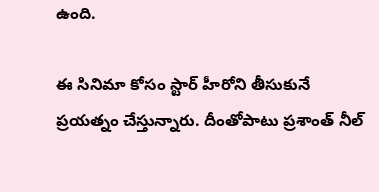ఉంది.

ఈ సినిమా కోసం స్టార్ హీరోని తీసుకునే ప్రయత్నం చేస్తున్నారు. దీంతోపాటు ప్రశాంత్ నీల్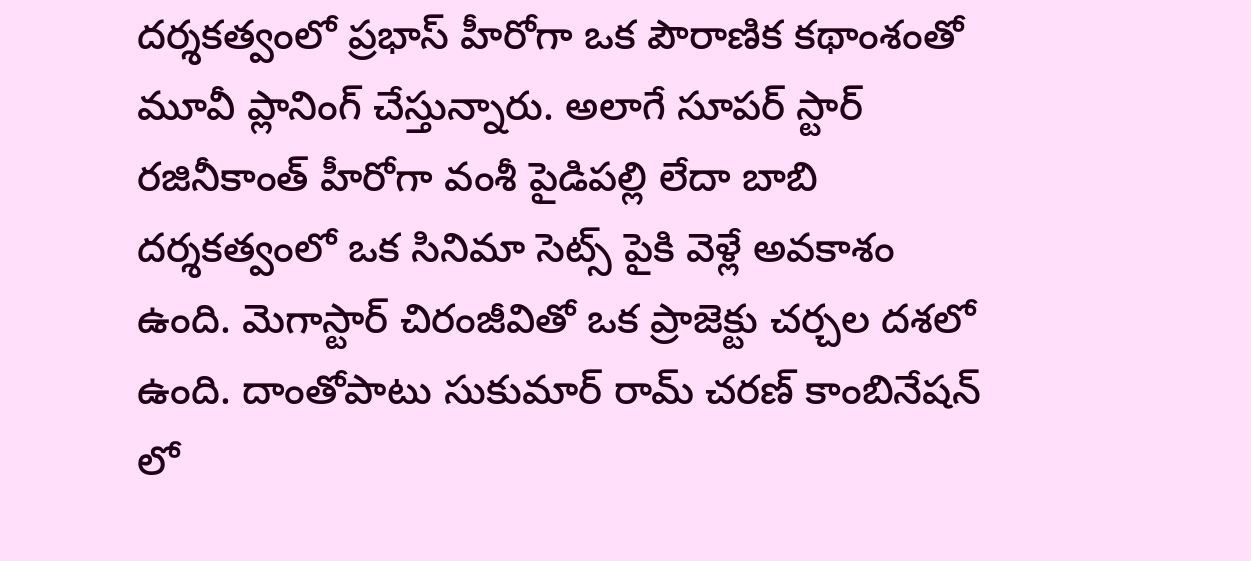దర్శకత్వంలో ప్రభాస్ హీరోగా ఒక పౌరాణిక కథాంశంతో మూవీ ప్లానింగ్ చేస్తున్నారు. అలాగే సూపర్ స్టార్ రజినీకాంత్ హీరోగా వంశీ పైడిపల్లి లేదా బాబి దర్శకత్వంలో ఒక సినిమా సెట్స్ పైకి వెళ్లే అవకాశం ఉంది. మెగాస్టార్ చిరంజీవితో ఒక ప్రాజెక్టు చర్చల దశలో ఉంది. దాంతోపాటు సుకుమార్ రామ్ చరణ్ కాంబినేషన్ లో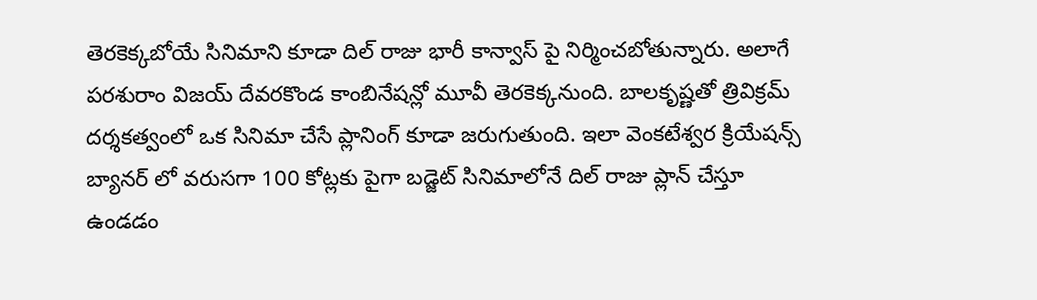తెరకెక్కబోయే సినిమాని కూడా దిల్ రాజు భారీ కాన్వాస్ పై నిర్మించబోతున్నారు. అలాగే పరశురాం విజయ్ దేవరకొండ కాంబినేషన్లో మూవీ తెరకెక్కనుంది. బాలకృష్ణతో త్రివిక్రమ్ దర్శకత్వంలో ఒక సినిమా చేసే ప్లానింగ్ కూడా జరుగుతుంది. ఇలా వెంకటేశ్వర క్రియేషన్స్ బ్యానర్ లో వరుసగా 100 కోట్లకు పైగా బడ్జెట్ సినిమాలోనే దిల్ రాజు ప్లాన్ చేస్తూ ఉండడం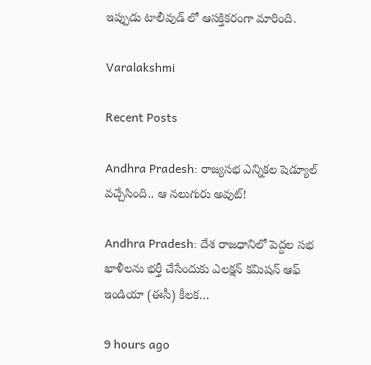ఇప్పుడు టాలీవుడ్ లో ఆసక్తికరంగా మారింది.

Varalakshmi

Recent Posts

Andhra Pradesh: రాజ్యసభ ఎన్నికల షెడ్యూల్ వచ్చేసింది.. ఆ నలుగురు అవుట్!

Andhra Pradesh: దేశ రాజధానిలో పెద్దల సభ ఖాళీలను భర్తీ చేసేందుకు ఎలక్షన్ కమిషన్ ఆఫ్ ఇండియా (ఈసీ) కీలక…

9 hours ago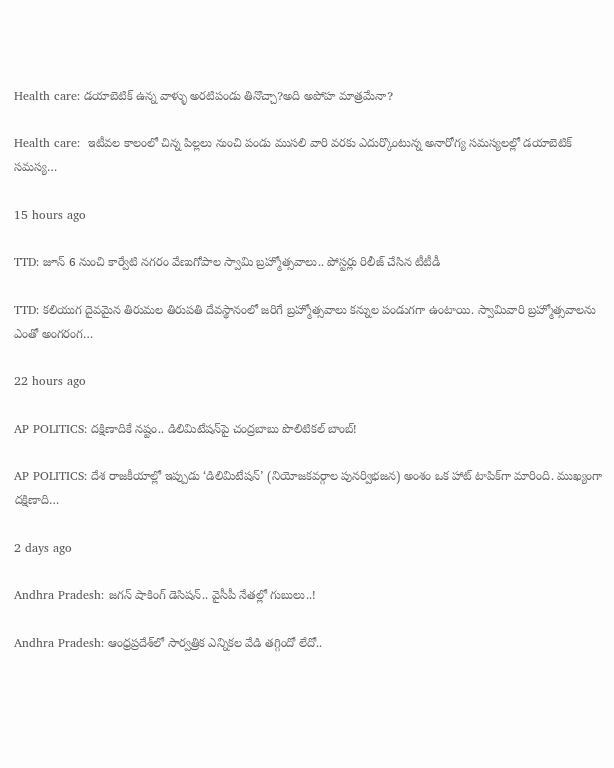Health care: డయాబెటిక్ ఉన్న వాళ్ళు అరటిపండు తినొచ్చా?అది అపోహ మాత్రమేనా?

Health care:  ఇటీవల కాలంలో చిన్న పిల్లలు నుంచి పండు ముసలి వారి వరకు ఎదుర్కొంటున్న అనారోగ్య సమస్యలల్లో డయాబెటిక్ సమస్య…

15 hours ago

TTD: జూన్ 6 నుంచి కార్వేటి నగరం వేణుగోపాల స్వామి బ్రహ్మోత్సవాలు.. పోస్టర్లు రిలీజ్ చేసిన టీటీడీ

TTD: కలియుగ దైవమైన తిరుమల తిరుపతి దేవస్థానంలో జరిగే బ్రహ్మోత్సవాలు కన్నుల పండుగగా ఉంటాయి. స్వామివారి బ్రహ్మోత్సవాలను ఎంతో అంగరంగ…

22 hours ago

AP POLITICS: ద‌క్షిణాదికే న‌ష్టం.. డిలిమిటేషన్‌పై చంద్రబాబు పొలిటికల్ బాంబ్!

AP POLITICS: దేశ రాజకీయాల్లో ఇప్పుడు ‘డిలిమిటేషన్’ (నియోజకవర్గాల పునర్విభజన) అంశం ఒక హాట్ టాపిక్‌గా మారింది. ముఖ్యంగా దక్షిణాది…

2 days ago

Andhra Pradesh: జగన్ షాకింగ్ డెసిషన్.. వైసీపీ నేత‌ల్లో గుబులు..!

Andhra Pradesh: ఆంధ్రప్రదేశ్‌లో సార్వత్రిక ఎన్నికల వేడి తగ్గిందో లేదో..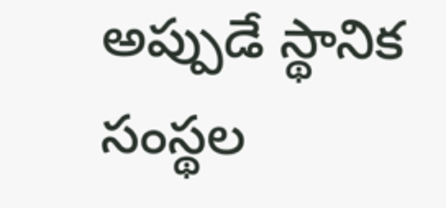అప్పుడే స్థానిక సంస్థల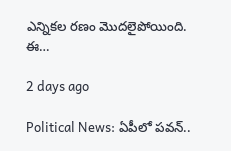ఎన్నికల రణం మొదలైపోయింది. ఈ…

2 days ago

Political News: ఏపీలో పవన్..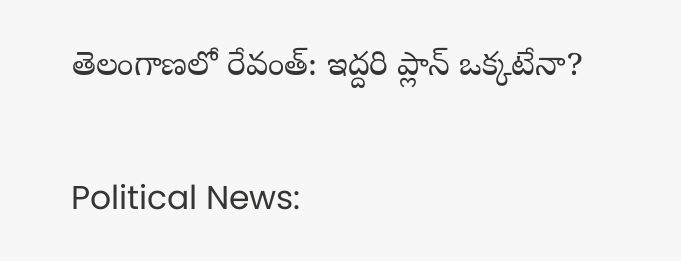తెలంగాణలో రేవంత్: ఇద్దరి ప్లాన్ ఒక్కటేనా?

Political News: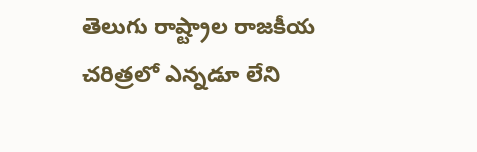తెలుగు రాష్ట్రాల రాజకీయ చరిత్రలో ఎన్నడూ లేని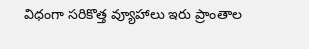విధంగా సరికొత్త వ్యూహాలు ఇరు ప్రాంతాల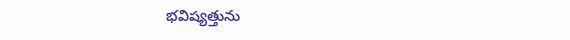భవిష్యత్తును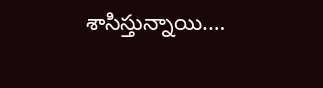శాసిస్తున్నాయి.…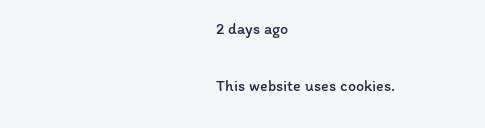2 days ago

This website uses cookies.